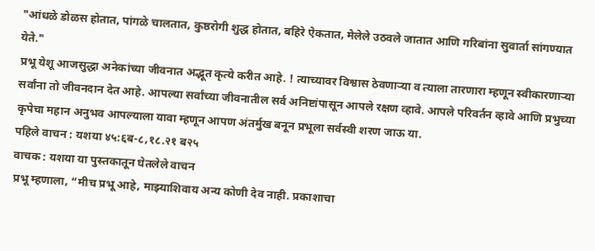"आंधळे डोळस होतात, पांगळे चालतात, कुष्ठरोगी शुद्ध होतात, बहिरे ऐकतात, मेलेले उठवले जातात आणि गरिबांना सुवार्ता सांगण्यात येते."
प्रभू येशू आजसुद्धा अनेकांच्या जीवनात अद्भूत कृत्ये करीत आहे. ! त्याच्यावर विश्वास ठेवणाऱ्या व त्याला तारणारा म्हणून स्वीकारणाऱ्या सर्वांना तो जीवनदान देत आहे. आपल्या सर्वांच्या जीवनातील सर्व अनिष्टांपासून आपले रक्षण व्हावे. आपले परिवर्तन व्हावे आणि प्रभुच्या कृपेचा महान अनुभव आपल्याला यावा म्हणून आपण अंतर्मुख बनून प्रभूला सर्वस्वी शरण जाऊ या.
पहिले वाचन : यशया ४५:६ब-८,१८.२१ ब२५
वाचक : यशया या पुस्तकातून घेतलेले वाचन
प्रभू म्हणाला, “मीच प्रभू आहे, माझ्याशिवाय अन्य कोणी देव नाही. प्रकाशाचा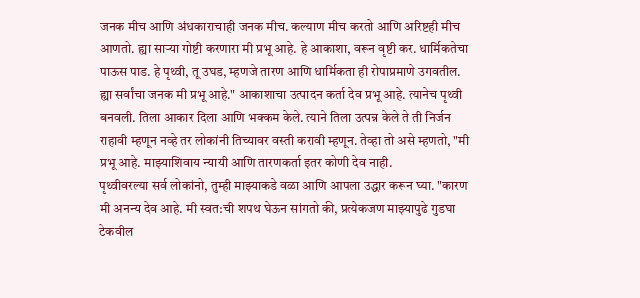जनक मीच आणि अंधकाराचाही जनक मीच. कल्याण मीच करतो आणि अरिष्टही मीच आणतो. ह्या साऱ्या गोष्टी करणारा मी प्रभू आहे. हे आकाशा, वरून वृष्टी कर. धार्मिकतेचा पाऊस पाड. हे पृथ्वी, तू उघड, म्हणजे तारण आणि धार्मिकता ही रोपाप्रमाणे उगवतील. ह्या सर्वांचा जनक मी प्रभू आहे." आकाशाचा उत्पादन कर्ता देव प्रभू आहे. त्यानेच पृथ्वी बनवली. तिला आकार दिला आणि भक्कम केले. त्याने तिला उत्पन्न केले ते ती निर्जन राहावी म्हणून नव्हे तर लोकांनी तिच्यावर वस्ती करावी म्हणून. तेव्हा तो असे म्हणतो, "मी प्रभू आहे. माझ्याशिवाय न्यायी आणि तारणकर्ता इतर कोणी देव नाही.
पृथ्वीवरल्या सर्व लोकांनो, तुम्ही माझ्याकडे वळा आणि आपला उद्धार करून घ्या. "कारण मी अनन्य देव आहे. मी स्वत:ची शपथ घेऊन सांगतो की, प्रत्येकजण माझ्यापुढे गुडघा टेकवील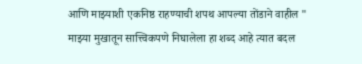आणि माझ्याशी एकनिष्ठ राहण्याची शपथ आपल्या तोंडाने वाहील " माझ्या मुखातून सात्त्विकपणे निघालेला हा शब्द आहे त्यात बदल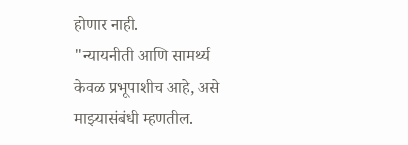होणार नाही.
"न्यायनीती आणि सामर्थ्य केवळ प्रभूपाशीच आहे, असे माझ्यासंबंधी म्हणतील.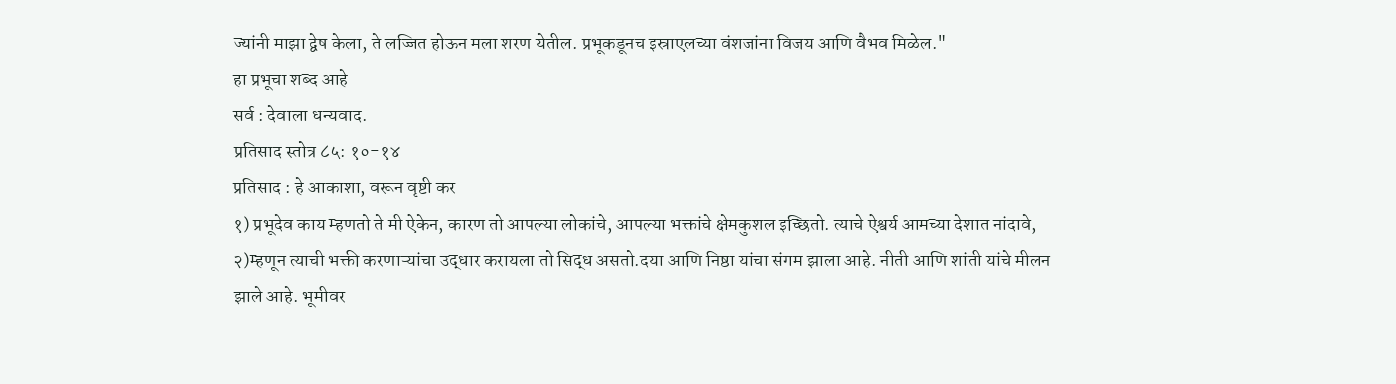ज्यांनी माझा द्वेष केला, ते लज्जित होऊन मला शरण येतील. प्रभूकडूनच इस्राएलच्या वंशजांना विजय आणि वैभव मिळेल."
हा प्रभूचा शब्द आहे
सर्व : देवाला धन्यवाद.
प्रतिसाद स्तोत्र ८५: १०-१४
प्रतिसाद : हे आकाशा, वरून वृष्टी कर
१) प्रभूदेव काय म्हणतो ते मी ऐकेन, कारण तो आपल्या लोकांचे, आपल्या भक्तांचे क्षेमकुशल इच्छितो. त्याचे ऐश्वर्य आमच्या देशात नांदावे,
२)म्हणून त्याची भक्ती करणाऱ्यांचा उद्धार करायला तो सिद्ध असतो.दया आणि निष्ठा यांचा संगम झाला आहे. नीती आणि शांती यांचे मीलन झाले आहे. भूमीवर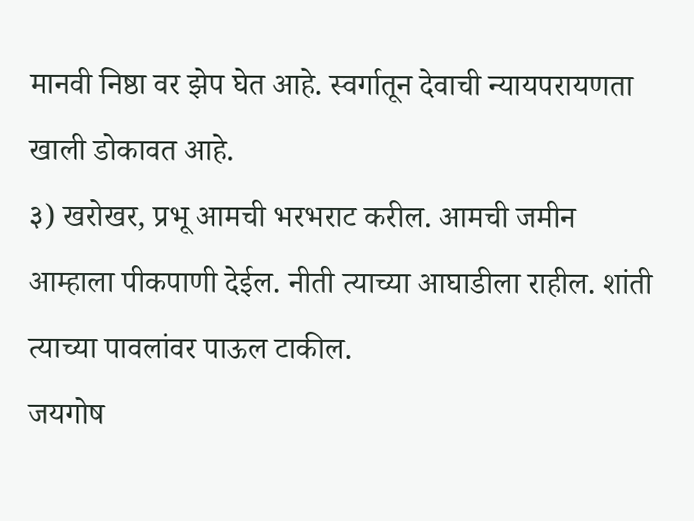मानवी निष्ठा वर झेप घेत आहे. स्वर्गातून देवाची न्यायपरायणता खाली डोकावत आहे.
३) खरोखर, प्रभू आमची भरभराट करील. आमची जमीन आम्हाला पीकपाणी देईल. नीती त्याच्या आघाडीला राहील. शांती त्याच्या पावलांवर पाऊल टाकील.
जयगोष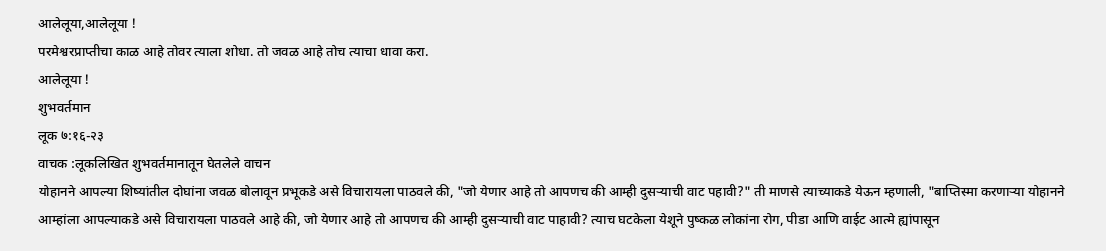आलेलूया,आलेलूया !
परमेश्वरप्राप्तीचा काळ आहे तोवर त्याला शोधा. तो जवळ आहे तोच त्याचा धावा करा.
आलेलूया !
शुभवर्तमान
लूक ७:१६-२३
वाचक :लूकलिखित शुभवर्तमानातून घेतलेले वाचन
योहानने आपल्या शिष्यांतील दोघांना जवळ बोलावून प्रभूकडे असे विचारायला पाठवले की, "जो येणार आहे तो आपणच की आम्ही दुसऱ्याची वाट पहावी?" ती माणसे त्याच्याकडे येऊन म्हणाली, "बाप्तिस्मा करणाऱ्या योहानने आम्हांला आपल्याकडे असे विचारायला पाठवले आहे की, जो येणार आहे तो आपणच की आम्ही दुसऱ्याची वाट पाहावी? त्याच घटकेला येशूने पुष्कळ लोकांना रोग, पीडा आणि वाईट आत्मे ह्यांपासून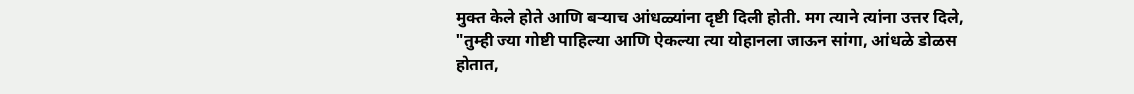मुक्त केले होते आणि बऱ्याच आंधळ्यांना दृष्टी दिली होती. मग त्याने त्यांना उत्तर दिले, "तुम्ही ज्या गोष्टी पाहिल्या आणि ऐकल्या त्या योहानला जाऊन सांगा, आंधळे डोळस होतात,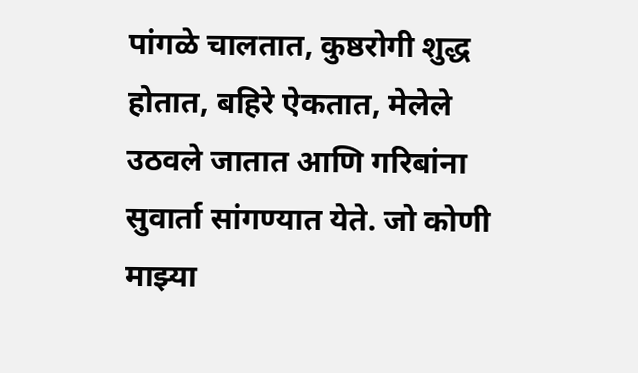पांगळे चालतात, कुष्ठरोगी शुद्ध होतात, बहिरे ऐकतात, मेलेले उठवले जातात आणि गरिबांना सुवार्ता सांगण्यात येते. जो कोणी माझ्या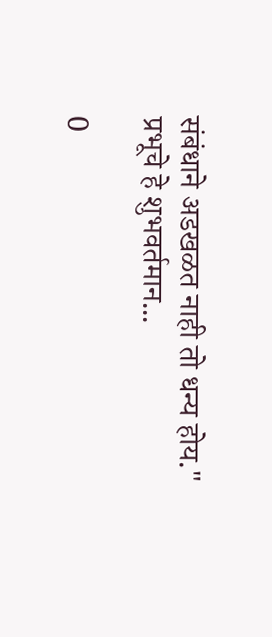संबंधाने अडखळत नाही तो धन्य होय."
प्रभूचे हे शुभवर्तमान...

0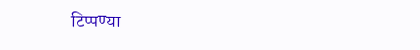टिप्पण्या